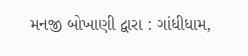મનજી બોખાણી દ્વારા : ગાંધીધામ,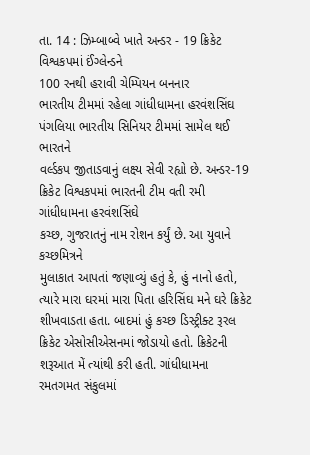તા. 14 : ઝિમ્બાબ્વે ખાતે અન્ડર - 19 ક્રિકેટ વિશ્વકપમાં ઈંગ્લેન્ડને
100 રનથી હરાવી ચેમ્પિયન બનનાર
ભારતીય ટીમમાં રહેલા ગાંધીધામના હરવંશસિંઘ પંગલિયા ભારતીય સિનિયર ટીમમાં સામેલ થઈ ભારતને
વર્લ્ડકપ જીતાડવાનું લક્ષ્ય સેવી રહ્યો છે. અન્ડર-19 ક્રિકેટ વિશ્વકપમાં ભારતની ટીમ વતી રમી ગાંધીધામના હરવંશસિંઘે
કચ્છ, ગુજરાતનું નામ રોશન કર્યું છે. આ યુવાને કચ્છમિત્રને
મુલાકાત આપતાં જણાવ્યું હતું કે, હું નાનો હતો, ત્યારે મારા ઘરમાં મારા પિતા હરિસિંઘ મને ઘરે ક્રિકેટ શીખવાડતા હતા. બાદમાં હું કચ્છ ડિસ્ટ્રીક્ટ રૂરલ
ક્રિકેટ એસોસીએસનમાં જોડાયો હતો. ક્રિકેટની શરૂઆત મેં ત્યાંથી કરી હતી. ગાંધીધામના
રમતગમત સંકુલમાં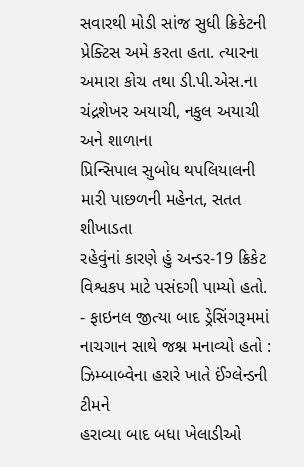સવારથી મોડી સાંજ સુધી ક્રિકેટની પ્રેક્ટિસ અમે કરતા હતા. ત્યારના
અમારા કોચ તથા ડી.પી.એસ.ના ચંદ્રશેખર અયાચી, નકુલ અયાચી અને શાળાના
પ્રિન્સિપાલ સુબોધ થપલિયાલની મારી પાછળની મહેનત, સતત શીખાડતા
રહેવુંનાં કારણે હું અન્ડર-19 ક્રિકેટ વિશ્વકપ માટે પસંદગી પામ્યો હતો. - ફાઇનલ જીત્યા બાદ ડ્રેસિંગરૂમમાં
નાચગાન સાથે જશ્ન મનાવ્યો હતો : ઝિમ્બાબ્વેના હરારે ખાતે ઈંગ્લેન્ડની ટીમને
હરાવ્યા બાદ બધા ખેલાડીઓ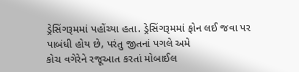ડ્રેસિંગરૂમમાં પહોંચ્યા હતા. ડ્રેસિંગરૂમમાં ફોન લઈ જવા પર
પાબંધી હોય છે, પરંતુ જીતનાં પગલે અમે
કોચ વગેરેને રજૂઆત કરતાં મોબાઈલ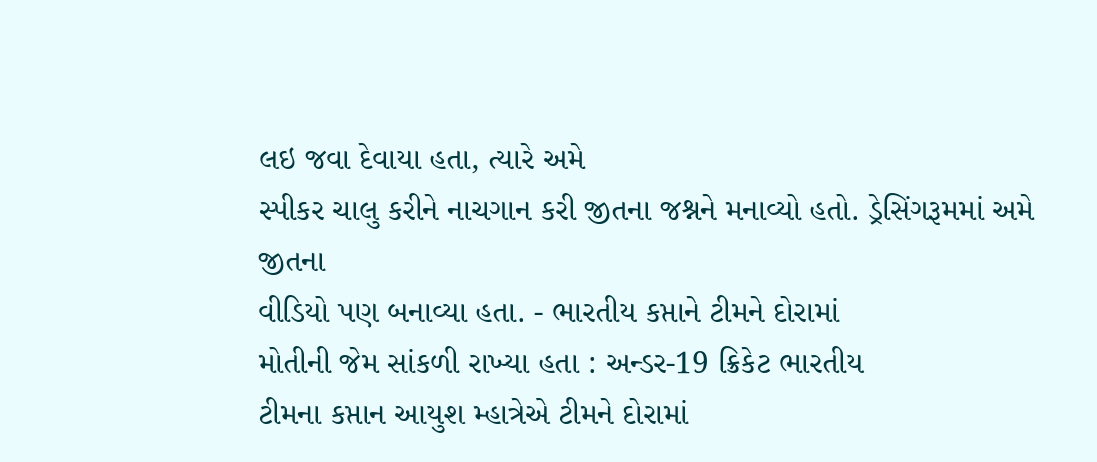લઇ જવા દેવાયા હતા, ત્યારે અમે
સ્પીકર ચાલુ કરીને નાચગાન કરી જીતના જશ્નને મનાવ્યો હતો. ડ્રેસિંગરૂમમાં અમે જીતના
વીડિયો પણ બનાવ્યા હતા. - ભારતીય કપ્તાને ટીમને દોરામાં
મોતીની જેમ સાંકળી રાખ્યા હતા : અન્ડર-19 ક્રિકેટ ભારતીય
ટીમના કપ્તાન આયુશ મ્હાત્રેએ ટીમને દોરામાં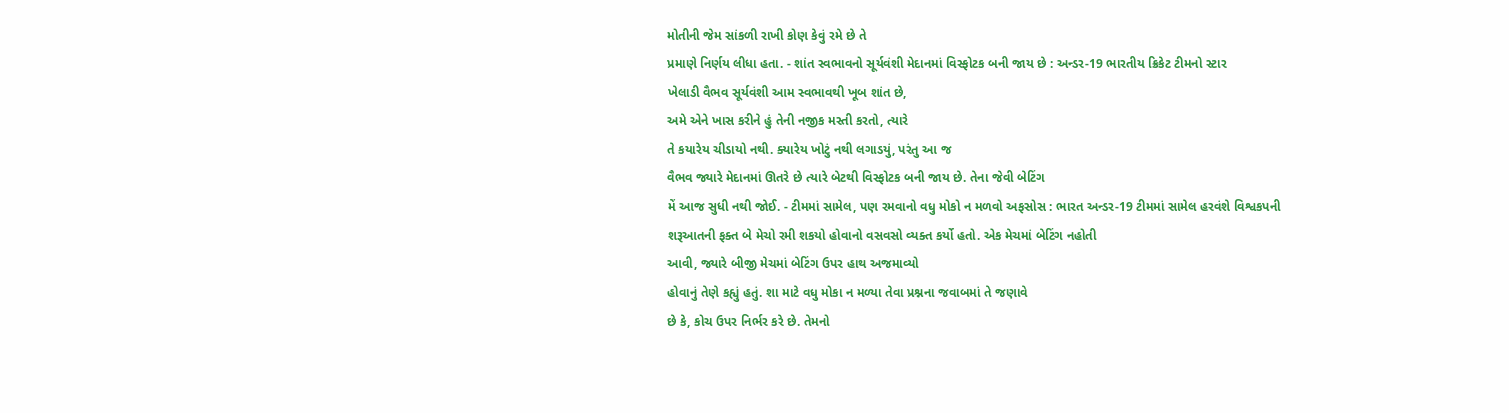મોતીની જેમ સાંકળી રાખી કોણ કેવું રમે છે તે
પ્રમાણે નિર્ણય લીધા હતા. - શાંત સ્વભાવનો સૂર્યવંશી મેદાનમાં વિસ્ફોટક બની જાય છે : અન્ડર-19 ભારતીય ક્રિકેટ ટીમનો સ્ટાર
ખેલાડી વૈભવ સૂર્યવંશી આમ સ્વભાવથી ખૂબ શાંત છે,
અમે એને ખાસ કરીને હું તેની નજીક મસ્તી કરતો, ત્યારે
તે કયારેય ચીડાયો નથી. ક્યારેય ખોટું નથી લગાડયું, પરંતુ આ જ
વૈભવ જ્યારે મેદાનમાં ઊતરે છે ત્યારે બેટથી વિસ્ફોટક બની જાય છે. તેના જેવી બેટિંગ
મેં આજ સુધી નથી જોઈ. - ટીમમાં સામેલ, પણ રમવાનો વધુ મોકો ન મળવો અફસોસ : ભારત અન્ડર-19 ટીમમાં સામેલ હરવંશે વિશ્વકપની
શરૂઆતની ફક્ત બે મેચો રમી શકયો હોવાનો વસવસો વ્યક્ત કર્યો હતો. એક મેચમાં બેટિંગ નહોતી
આવી, જ્યારે બીજી મેચમાં બેટિંગ ઉપર હાથ અજમાવ્યો
હોવાનું તેણે કહ્યું હતું. શા માટે વધુ મોકા ન મળ્યા તેવા પ્રશ્નના જવાબમાં તે જણાવે
છે કે, કોચ ઉપર નિર્ભર કરે છે. તેમનો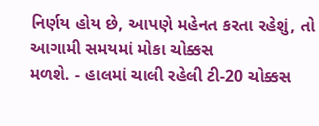નિર્ણય હોય છે, આપણે મહેનત કરતા રહેશું, તો આગામી સમયમાં મોકા ચોક્કસ
મળશે. - હાલમાં ચાલી રહેલી ટી-20 ચોક્કસ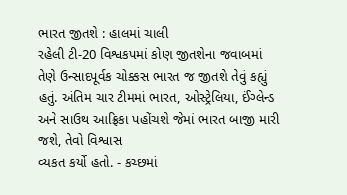ભારત જીતશે : હાલમાં ચાલી
રહેલી ટી-20 વિશ્વકપમાં કોણ જીતશેના જવાબમાં
તેણે ઉન્સાદપૂર્વક ચોક્કસ ભારત જ જીતશે તેવું કહ્યું હતું. અંતિમ ચાર ટીમમાં ભારત, ઓસ્ટ્રેલિયા, ઈંગ્લેન્ડ
અને સાઉથ આફ્રિકા પહોંચશે જેમાં ભારત બાજી મારી જશે, તેવો વિશ્વાસ
વ્યકત કર્યો હતો. - કચ્છમાં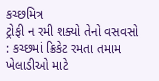કચ્છમિત્ર
ટ્રોફી ન રમી શક્યો તેનો વસવસો : કચ્છમાં ક્રિકેટ રમતા તમામ ખેલાડીઓ માટે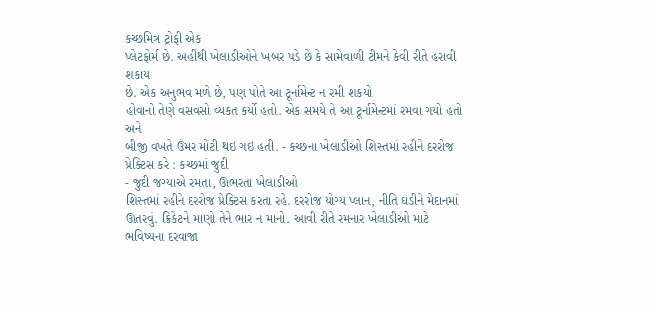કચ્છમિત્ર ટ્રોફી એક
પ્લેટફોર્મ છે. અહીંથી ખેલાડીઓને ખબર પડે છે કે સામેવાળી ટીમને કેવી રીતે હરાવી શકાય
છે. એક અનુભવ મળે છે, પણ પોતે આ ટૂર્નામેન્ટ ન રમી શકયો
હોવાનો તેણે વસવસો વ્યકત કર્યો હતો. એક સમયે તે આ ટૂર્નામેન્ટમાં રમવા ગયો હતો અને
બીજી વખતે ઉંમર મોટી થઇ ગઇ હતી. - કચ્છના ખેલાડીઓ શિસ્તમાં રહીને દરરોજ પ્રેક્ટિસ કરે : કચ્છમાં જુદી
- જુદી જગ્યાએ રમતા, ઊભરતા ખેલાડીઓ
શિસ્તમાં રહીને દરરોજ પ્રેક્ટિસ કરતા રહે. દરરોજ યોગ્ય પ્લાન, નીતિ ઘડીને મેદાનમાં ઊતરવું. ક્રિકેટને માણો તેને ભાર ન માનો. આવી રીતે રમનાર ખેલાડીઓ માટે ભવિષ્યના દરવાજા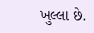ખુલ્લા છે.